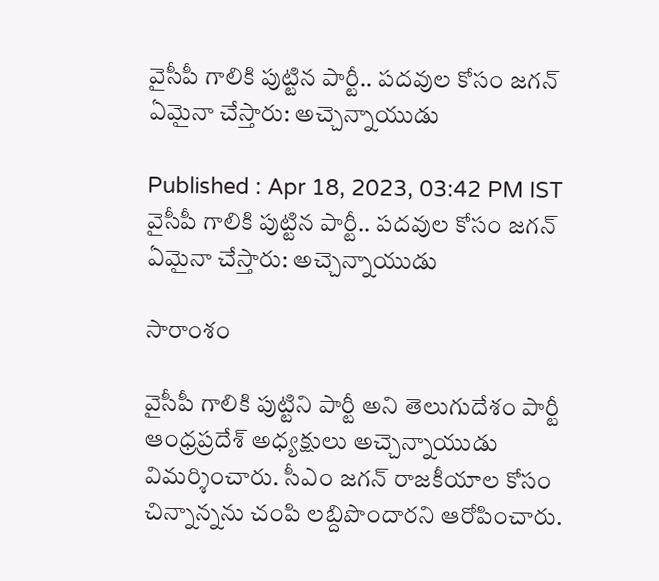వైసీపీ గాలికి పుట్టిన పార్టీ.. పదవుల కోసం జగన్ ఏమైనా చేస్తారు: అచ్చెన్నాయుడు

Published : Apr 18, 2023, 03:42 PM IST
వైసీపీ గాలికి పుట్టిన పార్టీ.. పదవుల కోసం జగన్ ఏమైనా చేస్తారు: అచ్చెన్నాయుడు

సారాంశం

వైసీపీ గాలికి పుట్టిని పార్టీ అని తెలుగుదేశం పార్టీ ఆంధ్రప్రదేశ్ అధ్యక్షులు అచ్చెన్నాయుడు విమర్శించారు. సీఎం జగన్ రాజకీయాల కోసం చిన్నాన్నను చంపి లబ్దిపొందారని ఆరోపించారు.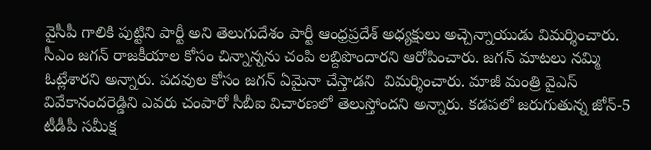వైసీపీ గాలికి పుట్టిని పార్టీ అని తెలుగుదేశం పార్టీ ఆంధ్రప్రదేశ్ అధ్యక్షులు అచ్చెన్నాయుడు విమర్శించారు. సీఎం జగన్ రాజకీయాల కోసం చిన్నాన్నను చంపి లబ్దిపొందారని ఆరోపించారు. జగన్ మాటలు నమ్మి ఓట్లేశారని అన్నారు. పదవుల కోసం జగన్ ఏమైనా చేస్తాడని  విమర్శించారు. మాజీ మంత్రి వైఎస్ వివేకానందరెడ్డిని ఎవరు చంపారో సీబీఐ విచారణలో తెలుస్తోందని అన్నారు. కడపలో జరుగుతున్న జోన్-5 టీడీపీ సమీక్ష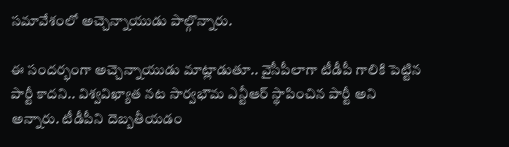సమావేశంలో అచ్చెన్నాయుడు పాల్గొన్నారు.

ఈ సందర్భంగా అచ్చెన్నాయుడు మాట్లాడుతూ.. వైసీపీలాగా టీడీపీ గాలికి పెట్టిన పార్టీ కాదని.. విశ్వవిఖ్యాత నట సార్వభౌమ ఎన్టీఆర్ స్థాపించిన పార్టీ అని అన్నారు. టీడీపీని దెబ్బతీయడం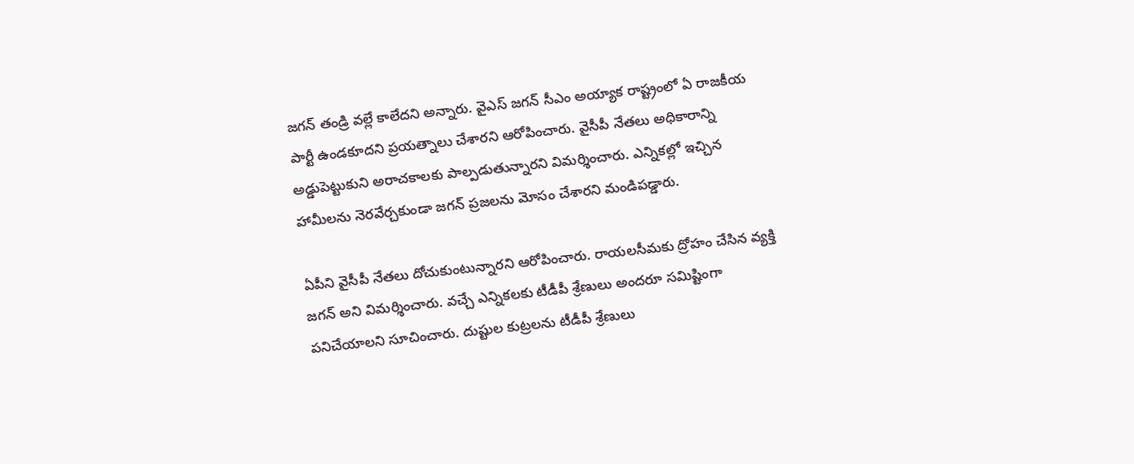జగన్ తండ్రి వల్లే కాలేదని అన్నారు. వైఎస్ జగన్ సీఎం అయ్యాక రాష్ట్రంలో ఏ రాజకీయ పార్టీ ఉండకూదని ప్రయత్నాలు చేశారని ఆరోపించారు. వైసీపీ నేతలు అధికారాన్ని అడ్డుపెట్టుకుని అరాచకాలకు పాల్పడుతున్నారని విమర్శించారు. ఎన్నికల్లో ఇచ్చిన హామీలను నెరవేర్చకుండా జగన్ ప్రజలను మోసం చేశారని మండిపడ్డారు.

ఏపీని వైసీపీ నేతలు దోచుకుంటున్నారని ఆరోపించారు. రాయలసీమకు ద్రోహం చేసిన వ్యక్తి జగన్ అని విమర్శించారు. వచ్చే ఎన్నికలకు టీడీపీ శ్రేణులు అందరూ సమిష్టింగా పనిచేయాలని సూచించారు. దుష్టుల కుట్రలను టీడీపీ శ్రేణులు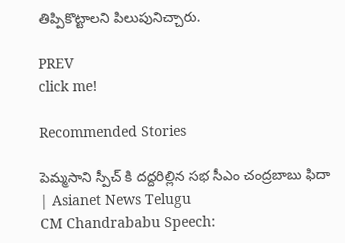తిప్పికొట్టాలని పిలుపునిచ్చారు.

PREV
click me!

Recommended Stories

పెమ్మసాని స్పీచ్ కి దద్దరిల్లిన సభ సీఎం చంద్రబాబు ఫిదా | Asianet News Telugu
CM Chandrababu Speech: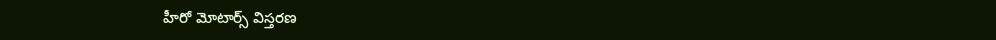హీరో మోటార్స్ విస్తరణ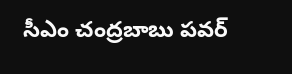సీఎం చంద్రబాబు పవర్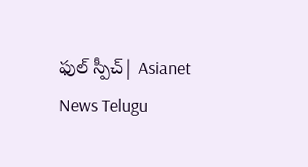ఫుల్ స్పీచ్| Asianet News Telugu